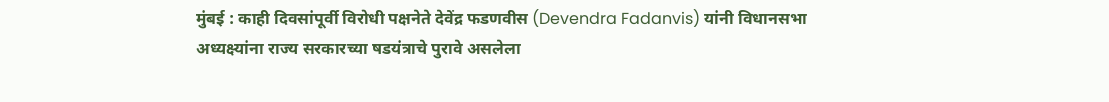मुंबई : काही दिवसांपूर्वी विरोधी पक्षनेते देवेंद्र फडणवीस (Devendra Fadanvis) यांनी विधानसभा अध्यक्ष्यांना राज्य सरकारच्या षडयंत्राचे पुरावे असलेला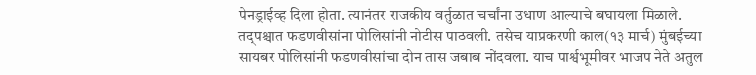पेनड्राईव्ह दिला होता. त्यानंतर राजकीय वर्तुळात चर्चांना उधाण आल्याचे बघायला मिळाले. तद्पश्चात फडणवीसांना पोलिसांनी नोटीस पाठवली. तसेच याप्रकरणी काल(१३ मार्च) मुंबईच्या सायबर पोलिसांनी फडणवीसांचा दोन तास जबाब नोंदवला. याच पार्श्वभूमीवर भाजप नेते अतुल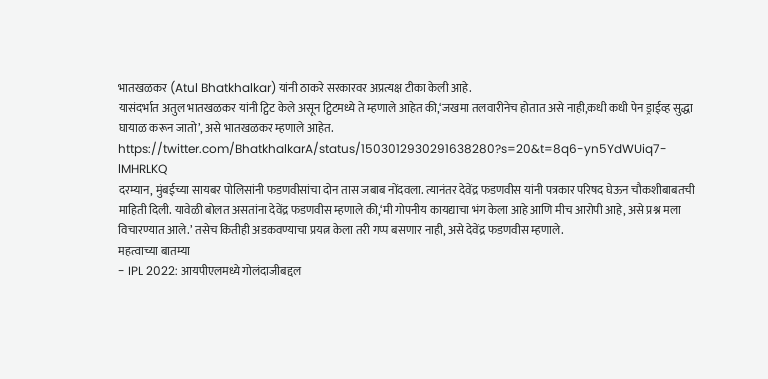भातखळकर (Atul Bhatkhalkar) यांनी ठाकरे सरकारवर अप्रत्यक्ष टीका केली आहे.
यासंदर्भात अतुल भातखळकर यांनी ट्विट केले असून ट्विटमध्ये ते म्हणाले आहेत की,‘जखमा तलवारीनेच होतात असे नाही,कधी कधी पेन ड्राईव्ह सुद्धा घायाळ करून जातो’, असे भातखळकर म्हणाले आहेत.
https://twitter.com/BhatkhalkarA/status/1503012930291638280?s=20&t=8q6-yn5YdWUiq7-lMHRLKQ
दरम्यान, मुंबईच्या सायबर पोलिसांनी फडणवीसांचा दोन तास जबाब नोंदवला. त्यानंतर देवेंद्र फडणवीस यांनी पत्रकार परिषद घेऊन चौकशीबाबतची माहिती दिली. यावेळी बोलत असतांना देवेंद्र फडणवीस म्हणाले की,‘मी गोपनीय कायद्याचा भंग केला आहे आणि मीच आरोपी आहे, असे प्रश्न मला विचारण्यात आले.’ तसेच कितीही अडकवण्याचा प्रयत्न केला तरी गप्प बसणार नाही, असे देवेंद्र फडणवीस म्हणाले.
महत्वाच्या बातम्या
- IPL 2022: आयपीएलमध्ये गोलंदाजीबद्दल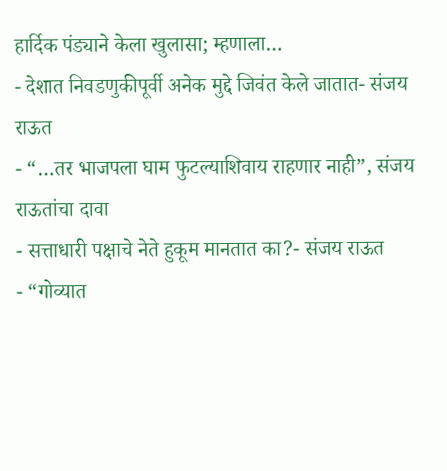हार्दिक पंड्याने केला खुलासा; म्हणाला…
- देशात निवडणुकीपूर्वी अनेक मुद्दे जिवंत केले जातात- संजय राऊत
- “…तर भाजपला घाम फुटल्याशिवाय राहणार नाही”, संजय राऊतांचा दावा
- सत्ताधारी पक्षाचे नेते हुकूम मानतात का?- संजय राऊत
- “गोव्यात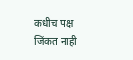कधीच पक्ष जिंकत नाही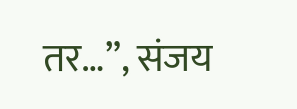तर…”, संजय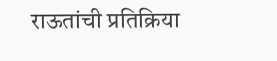राऊतांची प्रतिक्रिया